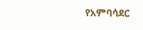የአምባሳደር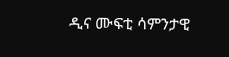ዲና ሙፍቲ ሳምንታዊ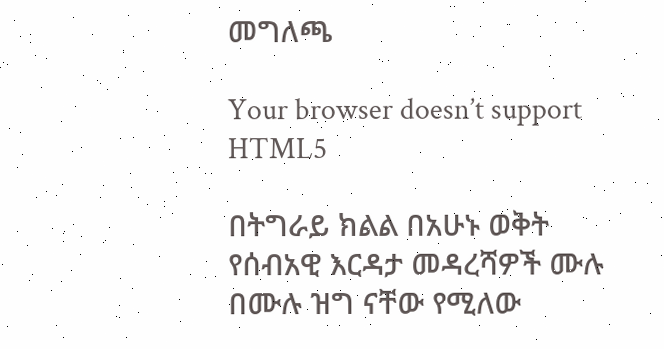መግለጫ

Your browser doesn’t support HTML5

በትግራይ ክልል በአሁኑ ወቅት የሰብአዊ እርዳታ መዳረሻዎች ሙሉ በሙሉ ዝግ ናቸው የሚለው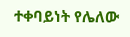ተቀባይነት የሌለው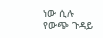ነው ሲሉ የውጭ ጉዳይ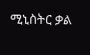ሚኒስትር ቃል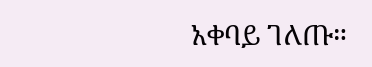አቀባይ ገለጡ።